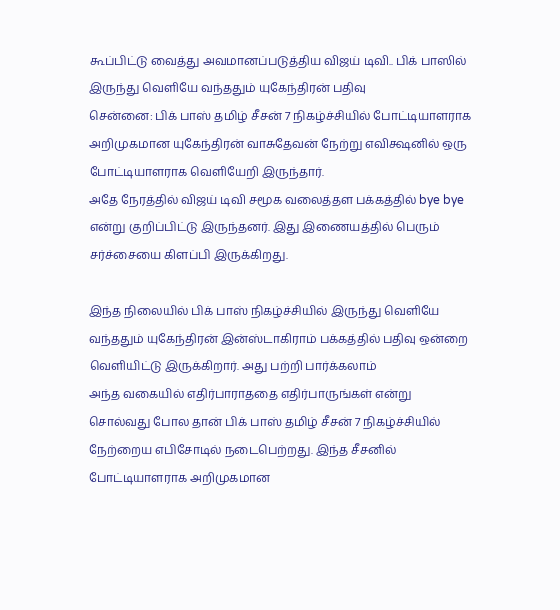கூப்பிட்டு வைத்து அவமானப்படுத்திய விஜய் டிவி.. பிக் பாஸில் இருந்து வெளியே வந்ததும் யுகேந்திரன் பதிவு
சென்னை: பிக் பாஸ் தமிழ் சீசன் 7 நிகழ்ச்சியில் போட்டியாளராக அறிமுகமான யுகேந்திரன் வாசுதேவன் நேற்று எவிக்ஷனில் ஒரு போட்டியாளராக வெளியேறி இருந்தார்.
அதே நேரத்தில் விஜய் டிவி சமூக வலைத்தள பக்கத்தில் bye bye என்று குறிப்பிட்டு இருந்தனர். இது இணையத்தில் பெரும் சர்ச்சையை கிளப்பி இருக்கிறது.

இந்த நிலையில் பிக் பாஸ் நிகழ்ச்சியில் இருந்து வெளியே வந்ததும் யுகேந்திரன் இன்ஸ்டாகிராம் பக்கத்தில் பதிவு ஒன்றை வெளியிட்டு இருக்கிறார். அது பற்றி பார்க்கலாம்
அந்த வகையில் எதிர்பாராததை எதிர்பாருங்கள் என்று சொல்வது போல தான் பிக் பாஸ் தமிழ் சீசன் 7 நிகழ்ச்சியில் நேற்றைய எபிசோடில் நடைபெற்றது. இந்த சீசனில் போட்டியாளராக அறிமுகமான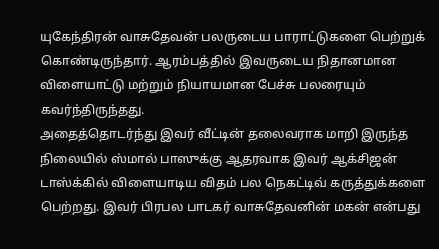யுகேந்திரன் வாசுதேவன் பலருடைய பாராட்டுகளை பெற்றுக் கொண்டிருந்தார். ஆரம்பத்தில் இவருடைய நிதானமான விளையாட்டு மற்றும் நியாயமான பேச்சு பலரையும் கவர்ந்திருந்தது.
அதைத்தொடர்ந்து இவர் வீட்டின் தலைவராக மாறி இருந்த நிலையில் ஸ்மால் பாஸுக்கு ஆதரவாக இவர் ஆக்சிஜன் டாஸ்க்கில் விளையாடிய விதம் பல நெகட்டிவ் கருத்துக்களை பெற்றது. இவர் பிரபல பாடகர் வாசுதேவனின் மகன் என்பது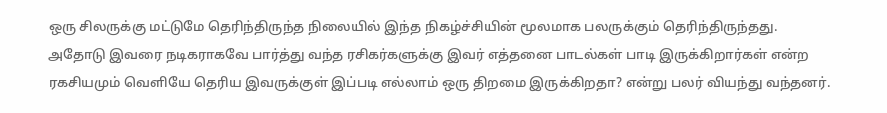ஒரு சிலருக்கு மட்டுமே தெரிந்திருந்த நிலையில் இந்த நிகழ்ச்சியின் மூலமாக பலருக்கும் தெரிந்திருந்தது.
அதோடு இவரை நடிகராகவே பார்த்து வந்த ரசிகர்களுக்கு இவர் எத்தனை பாடல்கள் பாடி இருக்கிறார்கள் என்ற ரகசியமும் வெளியே தெரிய இவருக்குள் இப்படி எல்லாம் ஒரு திறமை இருக்கிறதா? என்று பலர் வியந்து வந்தனர்.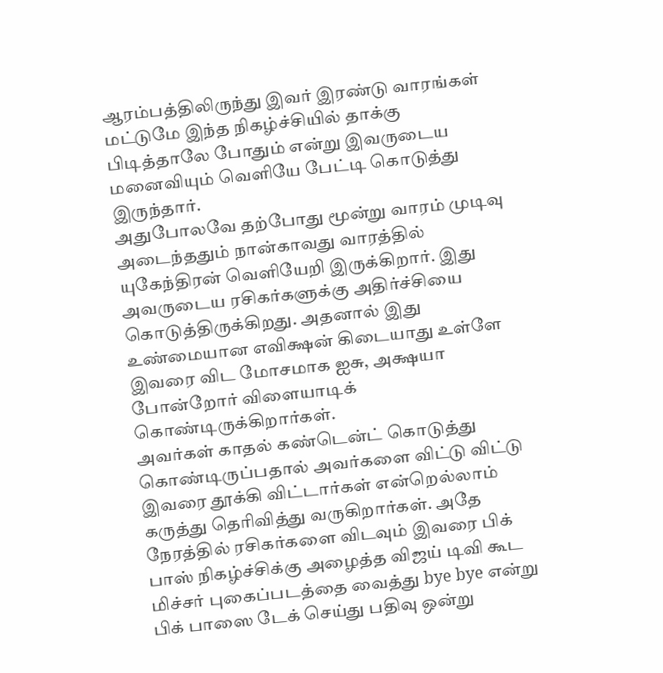ஆரம்பத்திலிருந்து இவர் இரண்டு வாரங்கள் மட்டுமே இந்த நிகழ்ச்சியில் தாக்கு பிடித்தாலே போதும் என்று இவருடைய மனைவியும் வெளியே பேட்டி கொடுத்து இருந்தார்.
அதுபோலவே தற்போது மூன்று வாரம் முடிவு அடைந்ததும் நான்காவது வாரத்தில் யுகேந்திரன் வெளியேறி இருக்கிறார். இது அவருடைய ரசிகர்களுக்கு அதிர்ச்சியை கொடுத்திருக்கிறது. அதனால் இது உண்மையான எவிக்ஷன் கிடையாது உள்ளே இவரை விட மோசமாக ஐசு, அக்ஷயா போன்றோர் விளையாடிக் கொண்டிருக்கிறார்கள்.
அவர்கள் காதல் கண்டென்ட் கொடுத்து கொண்டிருப்பதால் அவர்களை விட்டு விட்டு இவரை தூக்கி விட்டார்கள் என்றெல்லாம் கருத்து தெரிவித்து வருகிறார்கள். அதே நேரத்தில் ரசிகர்களை விடவும் இவரை பிக் பாஸ் நிகழ்ச்சிக்கு அழைத்த விஜய் டிவி கூட மிச்சர் புகைப்படத்தை வைத்து bye bye என்று பிக் பாஸை டேக் செய்து பதிவு ஒன்று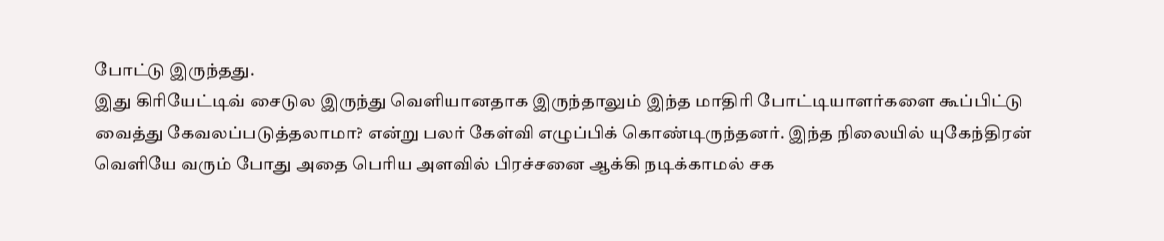போட்டு இருந்தது.
இது கிரியேட்டிவ் சைடுல இருந்து வெளியானதாக இருந்தாலும் இந்த மாதிரி போட்டியாளர்களை கூப்பிட்டு வைத்து கேவலப்படுத்தலாமா? என்று பலர் கேள்வி எழுப்பிக் கொண்டிருந்தனர். இந்த நிலையில் யுகேந்திரன் வெளியே வரும் போது அதை பெரிய அளவில் பிரச்சனை ஆக்கி நடிக்காமல் சக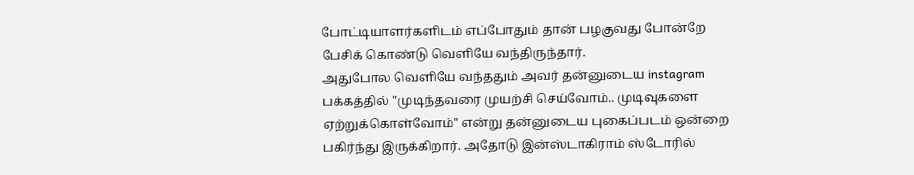போட்டியாளர்களிடம் எப்போதும் தான் பழகுவது போன்றே பேசிக் கொண்டு வெளியே வந்திருந்தார்.
அதுபோல வெளியே வந்ததும் அவர் தன்னுடைய instagram பக்கத்தில் "முடிந்தவரை முயற்சி செய்வோம்.. முடிவுகளை ஏற்றுக்கொள்வோம்" என்று தன்னுடைய புகைப்படம் ஒன்றை பகிர்ந்து இருக்கிறார். அதோடு இன்ஸ்டாகிராம் ஸ்டோரில்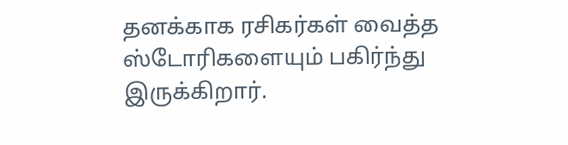தனக்காக ரசிகர்கள் வைத்த ஸ்டோரிகளையும் பகிர்ந்து இருக்கிறார்.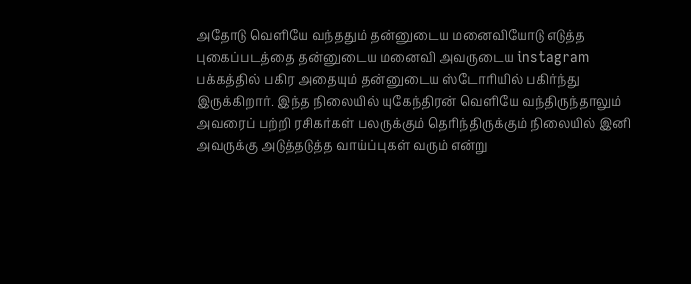அதோடு வெளியே வந்ததும் தன்னுடைய மனைவியோடு எடுத்த புகைப்படத்தை தன்னுடைய மனைவி அவருடைய instagram பக்கத்தில் பகிர அதையும் தன்னுடைய ஸ்டோரியில் பகிர்ந்து இருக்கிறார். இந்த நிலையில் யுகேந்திரன் வெளியே வந்திருந்தாலும் அவரைப் பற்றி ரசிகர்கள் பலருக்கும் தெரிந்திருக்கும் நிலையில் இனி அவருக்கு அடுத்தடுத்த வாய்ப்புகள் வரும் என்று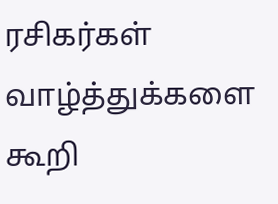ரசிகர்கள் வாழ்த்துக்களை கூறி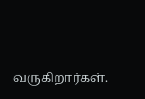வருகிறார்கள்.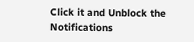Click it and Unblock the Notifications